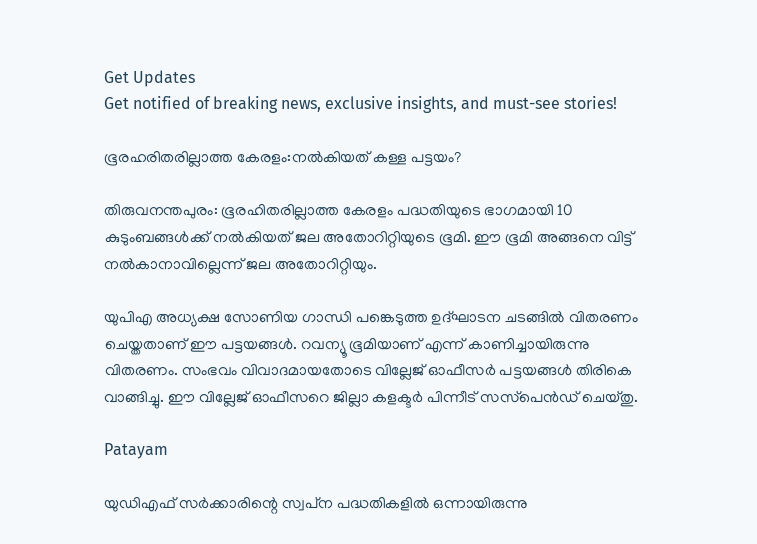Get Updates
Get notified of breaking news, exclusive insights, and must-see stories!

ഭൂരഹരിതരില്ലാത്ത കേരളം:നല്‍കിയത് കള്ള പട്ടയം?

തിരുവനന്തപുരം: ഭൂരഹിതരില്ലാത്ത കേരളം പദ്ധതിയുടെ ഭാഗമായി 10 കുടുംബങ്ങള്‍ക്ക് നല്‍കിയത് ജല അതോറിറ്റിയുടെ ഭൂമി. ഈ ഭൂമി അങ്ങനെ വിട്ട് നല്‍കാനാവില്ലെന്ന് ജല അതോറിറ്റിയും.

യുപിഎ അധ്യക്ഷ സോണിയ ഗാന്ധി പങ്കെടുത്ത ഉദ്ഘാടന ചടങ്ങില്‍ വിതരണം ചെയ്തതാണ് ഈ പട്ടയങ്ങള്‍. റവന്യൂ ഭൂമിയാണ് എന്ന് കാണിച്ചായിരുന്നു വിതരണം. സംഭവം വിവാദമായതോടെ വില്ലേജ് ഓഫീസര്‍ പട്ടയങ്ങള്‍ തിരികെ വാങ്ങിച്ചു. ഈ വില്ലേജ് ഓഫീസറെ ജില്ലാ കളക്ടര്‍ പിന്നീട് സസ്‌പെന്‍ഡ് ചെയ്തു.

Patayam

യുഡിഎഫ് സര്‍ക്കാരിന്റെ സ്വപ്‌ന പദ്ധതികളില്‍ ഒന്നായിരുന്നു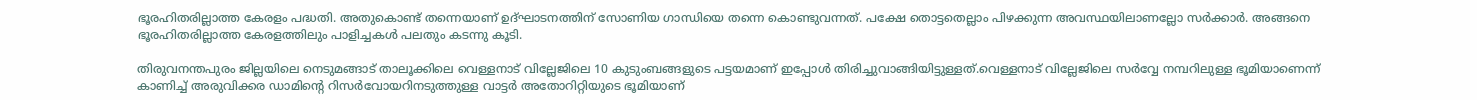ഭൂരഹിതരില്ലാത്ത കേരളം പദ്ധതി. അതുകൊണ്ട് തന്നെയാണ് ഉദ്ഘാടനത്തിന് സോണിയ ഗാന്ധിയെ തന്നെ കൊണ്ടുവന്നത്. പക്ഷേ തൊട്ടതെല്ലാം പിഴക്കുന്ന അവസ്ഥയിലാണല്ലോ സര്‍ക്കാര്‍. അങ്ങനെ ഭൂരഹിതരില്ലാത്ത കേരളത്തിലും പാളിച്ചകള്‍ പലതും കടന്നു കൂടി.

തിരുവനന്തപുരം ജില്ലയിലെ നെടുമങ്ങാട് താലൂക്കിലെ വെള്ളനാട് വില്ലേജിലെ 10 കുടുംബങ്ങളുടെ പട്ടയമാണ് ഇപ്പോള്‍ തിരിച്ചുവാങ്ങിയിട്ടുള്ളത്.വെള്ളനാട് വില്ലേജിലെ സര്‍വ്വേ നമ്പറിലുള്ള ഭൂമിയാണെന്ന് കാണിച്ച് അരുവിക്കര ഡാമിന്റെ റിസര്‍വോയറിനടുത്തുള്ള വാട്ടര്‍ അതോറിറ്റിയുടെ ഭൂമിയാണ്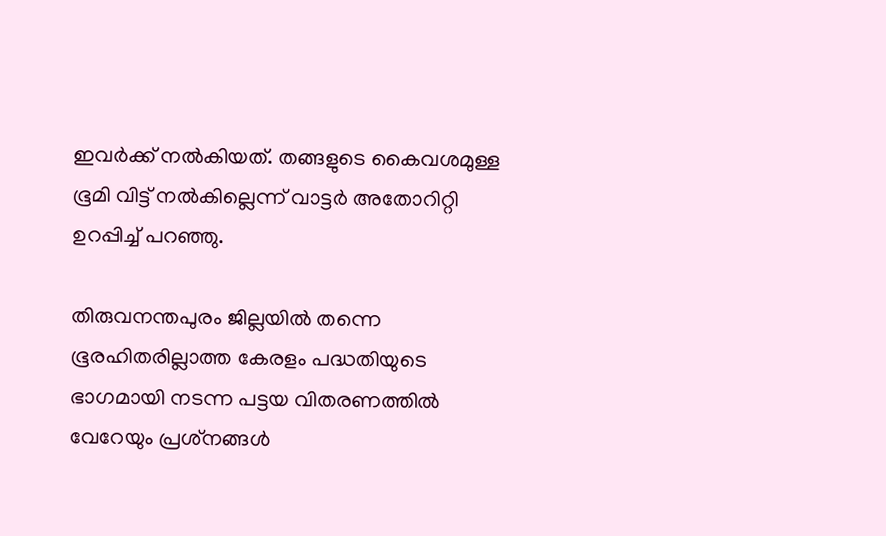ഇവര്‍ക്ക് നല്‍കിയത്. തങ്ങളുടെ കൈവശമുള്ള ഭൂമി വിട്ട് നല്‍കില്ലെന്ന് വാട്ടര്‍ അതോറിറ്റി ഉറപ്പിച്ച് പറഞ്ഞു.

തിരുവനന്തപുരം ജില്ലയില്‍ തന്നെ ഭൂരഹിതരില്ലാത്ത കേരളം പദ്ധതിയുടെ ഭാഗമായി നടന്ന പട്ടയ വിതരണത്തില്‍ വേറേയും പ്രശ്‌നങ്ങള്‍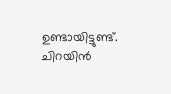ഉണ്ടായിട്ടുണ്ട്. ചിറയിന്‍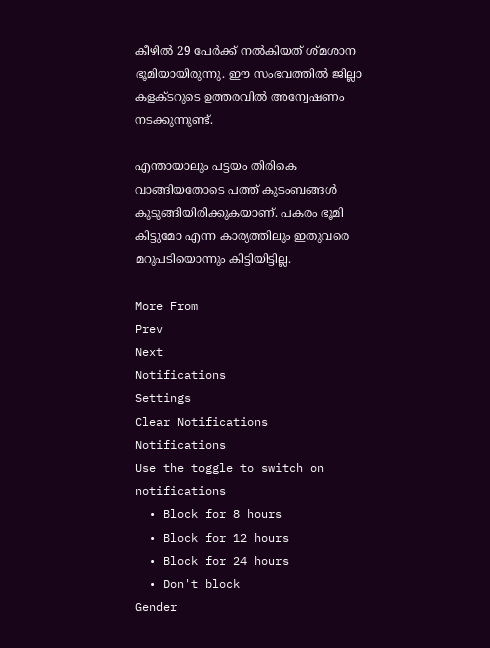കീഴില്‍ 29 പേര്‍ക്ക് നല്‍കിയത് ശ്മശാന ഭൂമിയായിരുന്നു. ഈ സംഭവത്തില്‍ ജില്ലാ കളക്ടറുടെ ഉത്തരവില്‍ അന്വേഷണം നടക്കുന്നുണ്ട്.

എന്തായാലും പട്ടയം തിരികെ വാങ്ങിയതോടെ പത്ത് കുടംബങ്ങള്‍ കുടുങ്ങിയിരിക്കുകയാണ്. പകരം ഭൂമി കിട്ടുമോ എന്ന കാര്യത്തിലും ഇതുവരെ മറുപടിയൊന്നും കിട്ടിയിട്ടില്ല.

More From
Prev
Next
Notifications
Settings
Clear Notifications
Notifications
Use the toggle to switch on notifications
  • Block for 8 hours
  • Block for 12 hours
  • Block for 24 hours
  • Don't block
Gender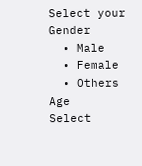Select your Gender
  • Male
  • Female
  • Others
Age
Select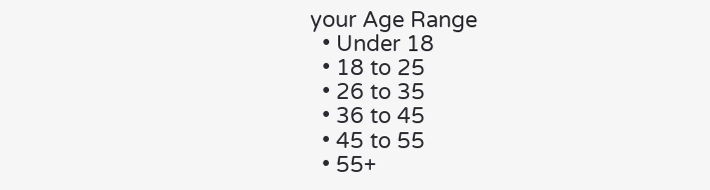your Age Range
  • Under 18
  • 18 to 25
  • 26 to 35
  • 36 to 45
  • 45 to 55
  • 55+